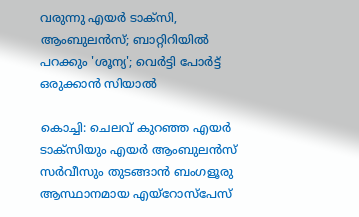വരുന്നു എയർ ടാക്സി, ആംബുലൻസ്; ബാറ്റിറിയിൽ പറക്കും 'ശൂന്യ'; വെർട്ടി പോർട്ട് ഒരുക്കാൻ സിയാൽ

കൊച്ചി: ചെലവ് കുറഞ്ഞ എയർ ടാക്സിയും എയർ ആംബുലൻസ് സർവീസും തുടങ്ങാൻ ബംഗളൂരു ആസ്ഥാനമായ എയ്റോസ്പേസ്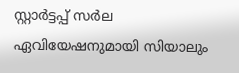സ്റ്റാർട്ടപ്പ് സർല ഏവിയേഷനുമായി സിയാലും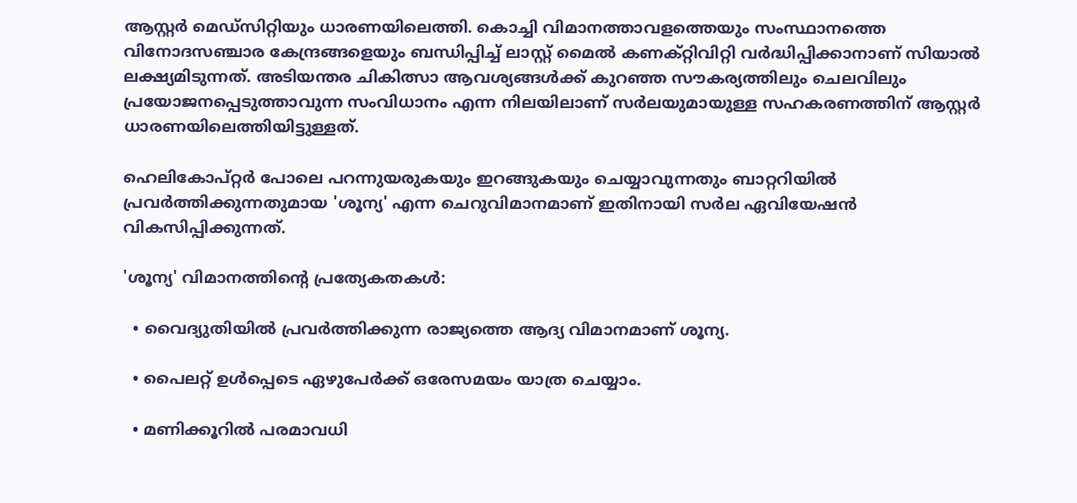ആസ്റ്റർ മെഡ്സിറ്റിയും ധാരണയിലെത്തി. കൊച്ചി വിമാനത്താവളത്തെയും സംസ്ഥാനത്തെ വിനോദസഞ്ചാര കേന്ദ്രങ്ങളെയും ബന്ധിപ്പിച്ച് ലാസ്റ്റ് മൈൽ കണക്റ്റിവിറ്റി വർദ്ധിപ്പിക്കാനാണ് സിയാൽ ലക്ഷ്യമിടുന്നത്. അടിയന്തര ചികിത്സാ ആവശ്യങ്ങൾക്ക് കുറഞ്ഞ സൗകര്യത്തിലും ചെലവിലും പ്രയോജനപ്പെടുത്താവുന്ന സംവിധാനം എന്ന നിലയിലാണ് സർലയുമായുള്ള സഹകരണത്തിന് ആസ്റ്റർ ധാരണയിലെത്തിയിട്ടുള്ളത്.

ഹെലികോപ്റ്റർ പോലെ പറന്നുയരുകയും ഇറങ്ങുകയും ചെയ്യാവുന്നതും ബാറ്ററിയിൽ പ്രവർത്തിക്കുന്നതുമായ 'ശൂന്യ' എന്ന ചെറുവിമാനമാണ് ഇതിനായി സർല ഏവിയേഷൻ വികസിപ്പിക്കുന്നത്.

'ശൂന്യ' വിമാനത്തിന്റെ പ്രത്യേകതകൾ:

  • വൈദ്യുതിയിൽ പ്രവർത്തിക്കുന്ന രാജ്യത്തെ ആദ്യ വിമാനമാണ് ശൂന്യ.

  • പൈലറ്റ് ഉൾപ്പെടെ ഏഴുപേർക്ക് ഒരേസമയം യാത്ര ചെയ്യാം.

  • മണിക്കൂറിൽ പരമാവധി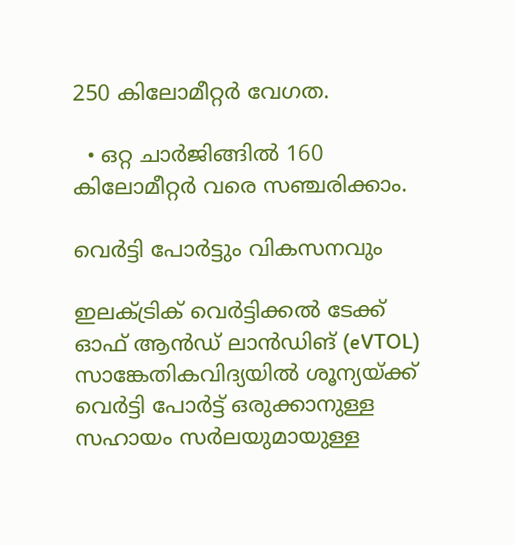250 കിലോമീറ്റർ വേഗത.

  • ഒറ്റ ചാർജിങ്ങിൽ 160 കിലോമീറ്റർ വരെ സഞ്ചരിക്കാം.

വെർട്ടി പോർട്ടും വികസനവും

ഇലക്ട്രിക് വെർട്ടിക്കൽ ടേക്ക് ഓഫ് ആൻഡ് ലാൻഡിങ് (eVTOL) സാങ്കേതികവിദ്യയിൽ ശൂന്യയ്ക്ക് വെർട്ടി പോർട്ട് ഒരുക്കാനുള്ള സഹായം സർലയുമായുള്ള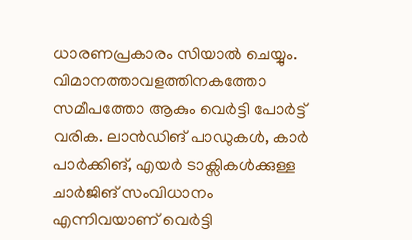ധാരണപ്രകാരം സിയാൽ ചെയ്യും. വിമാനത്താവളത്തിനകത്തോ സമീപത്തോ ആകും വെർട്ടി പോർട്ട് വരിക. ലാൻഡിങ് പാഡുകൾ, കാർ പാർക്കിങ്, എയർ ടാക്സികൾക്കുള്ള ചാർജിങ് സംവിധാനം എന്നിവയാണ് വെർട്ടി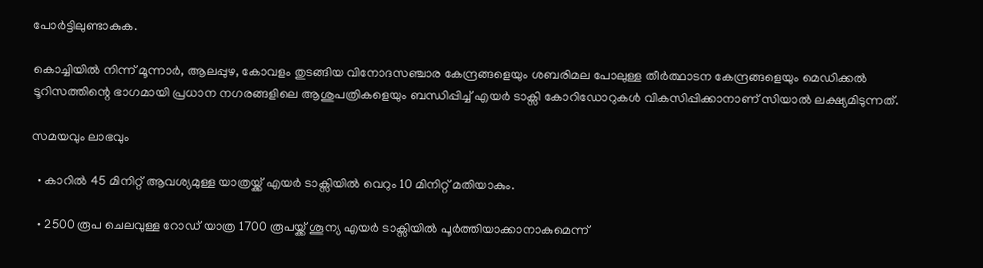പോർട്ടിലുണ്ടാകുക.

കൊച്ചിയിൽ നിന്ന് മൂന്നാർ, ആലപ്പുഴ, കോവളം തുടങ്ങിയ വിനോദസഞ്ചാര കേന്ദ്രങ്ങളെയും ശബരിമല പോലുള്ള തീർത്ഥാടന കേന്ദ്രങ്ങളെയും മെഡിക്കൽ ടൂറിസത്തിന്റെ ഭാഗമായി പ്രധാന നഗരങ്ങളിലെ ആശുപത്രികളെയും ബന്ധിപ്പിച്ച് എയർ ടാക്സി കോറിഡോറുകൾ വികസിപ്പിക്കാനാണ് സിയാൽ ലക്ഷ്യമിടുന്നത്.

സമയവും ലാഭവും

  • കാറിൽ 45 മിനിറ്റ് ആവശ്യമുള്ള യാത്രയ്ക്ക് എയർ ടാക്സിയിൽ വെറും 10 മിനിറ്റ് മതിയാകും.

  • 2500 രൂപ ചെലവുള്ള റോഡ് യാത്ര 1700 രൂപയ്ക്ക് ശൂന്യ എയർ ടാക്സിയിൽ പൂർത്തിയാക്കാനാകുമെന്ന്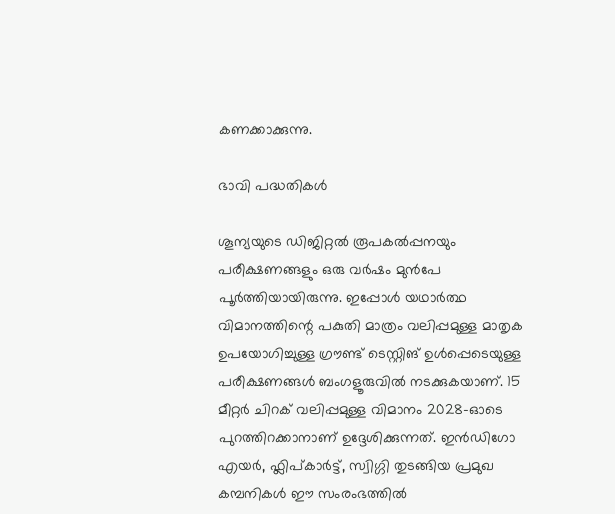കണക്കാക്കുന്നു.

ഭാവി പദ്ധതികൾ

ശൂന്യയുടെ ഡിജിറ്റൽ രൂപകൽപ്പനയും പരീക്ഷണങ്ങളും ഒരു വർഷം മുൻപേ പൂർത്തിയായിരുന്നു. ഇപ്പോൾ യഥാർത്ഥ വിമാനത്തിന്റെ പകുതി മാത്രം വലിപ്പമുള്ള മാതൃക ഉപയോഗിച്ചുള്ള ഗ്രൗണ്ട് ടെസ്റ്റിങ് ഉൾപ്പെടെയുള്ള പരീക്ഷണങ്ങൾ ബംഗളൂരുവിൽ നടക്കുകയാണ്. 15 മീറ്റർ ചിറക് വലിപ്പമുള്ള വിമാനം 2028-ഓടെ പുറത്തിറക്കാനാണ് ഉദ്ദേശിക്കുന്നത്. ഇൻഡിഗോ എയർ, ഫ്ലിപ്കാർട്ട്, സ്വിഗ്ഗി തുടങ്ങിയ പ്രമുഖ കമ്പനികൾ ഈ സംരംഭത്തിൽ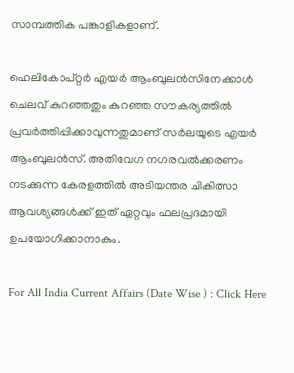സാമ്പത്തിക പങ്കാളികളാണ്.

ഹെലികോപ്റ്റർ എയർ ആംബുലൻസിനേക്കാൾ ചെലവ് കുറഞ്ഞതും കുറഞ്ഞ സൗകര്യത്തിൽ പ്രവർത്തിപ്പിക്കാവുന്നതുമാണ് സർലയുടെ എയർ ആംബുലൻസ്. അതിവേഗ നഗരവൽക്കരണം നടക്കുന്ന കേരളത്തിൽ അടിയന്തര ചികിത്സാ ആവശ്യങ്ങൾക്ക് ഇത് ഏറ്റവും ഫലപ്രദമായി ഉപയോഗിക്കാനാകും.

For All India Current Affairs (Date Wise ) : Click Here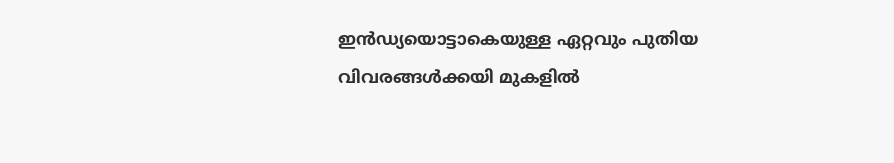ഇൻഡ്യയൊട്ടാകെയുള്ള ഏറ്റവും പുതിയ വിവരങ്ങൾക്കയി മുകളിൽ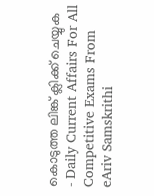കൊടുത്ത ലിങ്ക് ക്ലിക്ക് ചെയ്യുക  - Daily Current Affairs For All Competitive Exams From eAriv Samskrithi